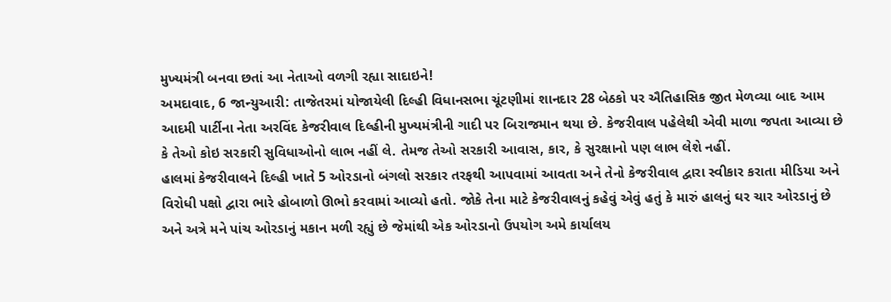મુખ્યમંત્રી બનવા છતાં આ નેતાઓ વળગી રહ્યા સાદાઇને!
અમદાવાદ, 6 જાન્યુઆરી: તાજેતરમાં યોજાયેલી દિલ્હી વિધાનસભા ચૂંટણીમાં શાનદાર 28 બેઠકો પર ઐતિહાસિક જીત મેળવ્યા બાદ આમ આદમી પાર્ટીના નેતા અરવિંદ કેજરીવાલ દિલ્હીની મુખ્યમંત્રીની ગાદી પર બિરાજમાન થયા છે. કેજરીવાલ પહેલેથી એવી માળા જપતા આવ્યા છે કે તેઓ કોઇ સરકારી સુવિધાઓનો લાભ નહીં લે. તેમજ તેઓ સરકારી આવાસ, કાર, કે સુરક્ષાનો પણ લાભ લેશે નહીં.
હાલમાં કેજરીવાલને દિલ્હી ખાતે 5 ઓરડાનો બંગલો સરકાર તરફથી આપવામાં આવતા અને તેનો કેજરીવાલ દ્વારા સ્વીકાર કરાતા મીડિયા અને વિરોધી પક્ષો દ્વારા ભારે હોબાળો ઊભો કરવામાં આવ્યો હતો. જોકે તેના માટે કેજરીવાલનું કહેવું એવું હતું કે મારું હાલનું ઘર ચાર ઓરડાનું છે અને અત્રે મને પાંચ ઓરડાનું મકાન મળી રહ્યું છે જેમાંથી એક ઓરડાનો ઉપયોગ અમે કાર્યાલય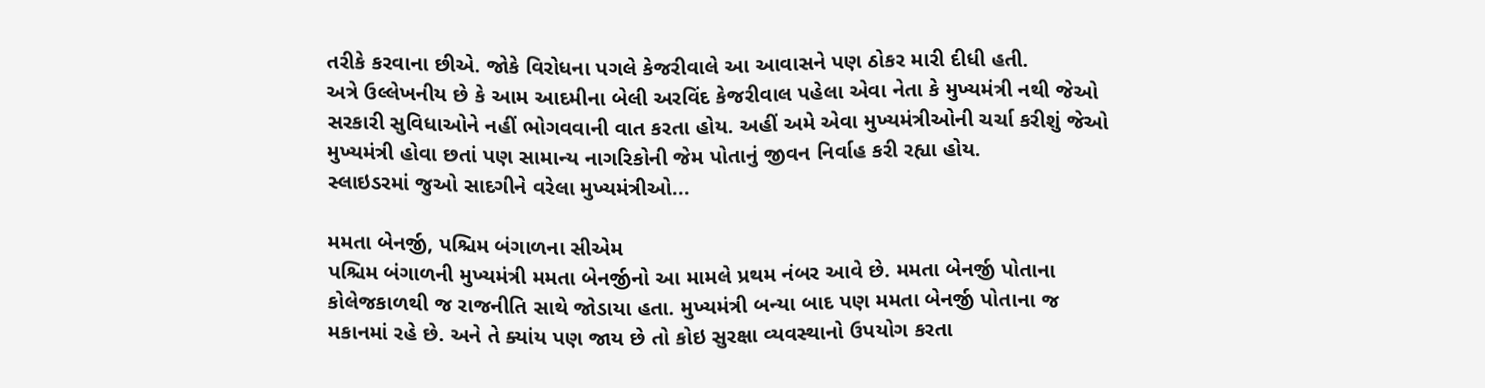તરીકે કરવાના છીએ. જોકે વિરોધના પગલે કેજરીવાલે આ આવાસને પણ ઠોકર મારી દીધી હતી.
અત્રે ઉલ્લેખનીય છે કે આમ આદમીના બેલી અરવિંદ કેજરીવાલ પહેલા એવા નેતા કે મુખ્યમંત્રી નથી જેઓ સરકારી સુવિધાઓને નહીં ભોગવવાની વાત કરતા હોય. અહીં અમે એવા મુખ્યમંત્રીઓની ચર્ચા કરીશું જેઓ મુખ્યમંત્રી હોવા છતાં પણ સામાન્ય નાગરિકોની જેમ પોતાનું જીવન નિર્વાહ કરી રહ્યા હોય.
સ્લાઇડરમાં જુઓ સાદગીને વરેલા મુખ્યમંત્રીઓ...

મમતા બેનર્જી, પશ્ચિમ બંગાળના સીએમ
પશ્ચિમ બંગાળની મુખ્યમંત્રી મમતા બેનર્જીનો આ મામલે પ્રથમ નંબર આવે છે. મમતા બેનર્જી પોતાના કોલેજકાળથી જ રાજનીતિ સાથે જોડાયા હતા. મુખ્યમંત્રી બન્યા બાદ પણ મમતા બેનર્જી પોતાના જ મકાનમાં રહે છે. અને તે ક્યાંય પણ જાય છે તો કોઇ સુરક્ષા વ્યવસ્થાનો ઉપયોગ કરતા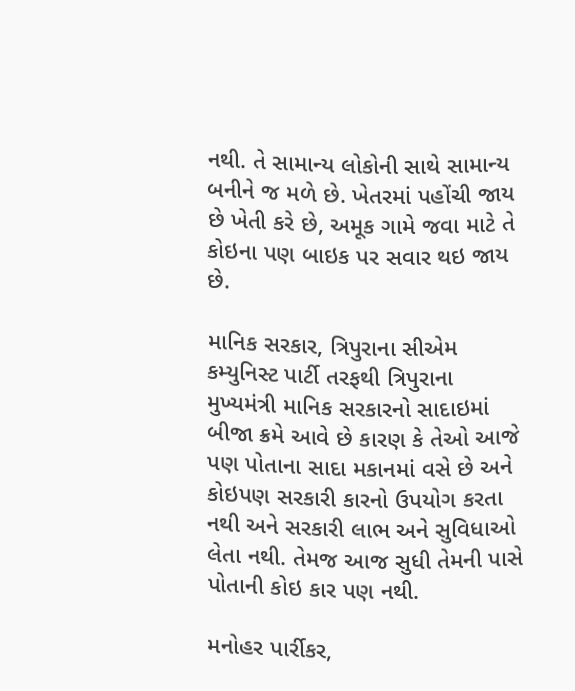નથી. તે સામાન્ય લોકોની સાથે સામાન્ય બનીને જ મળે છે. ખેતરમાં પહોંચી જાય છે ખેતી કરે છે, અમૂક ગામે જવા માટે તે કોઇના પણ બાઇક પર સવાર થઇ જાય છે.

માનિક સરકાર, ત્રિપુરાના સીએમ
કમ્યુનિસ્ટ પાર્ટી તરફથી ત્રિપુરાના મુખ્યમંત્રી માનિક સરકારનો સાદાઇમાં બીજા ક્રમે આવે છે કારણ કે તેઓ આજે પણ પોતાના સાદા મકાનમાં વસે છે અને કોઇપણ સરકારી કારનો ઉપયોગ કરતા નથી અને સરકારી લાભ અને સુવિધાઓ લેતા નથી. તેમજ આજ સુધી તેમની પાસે પોતાની કોઇ કાર પણ નથી.

મનોહર પાર્રીકર,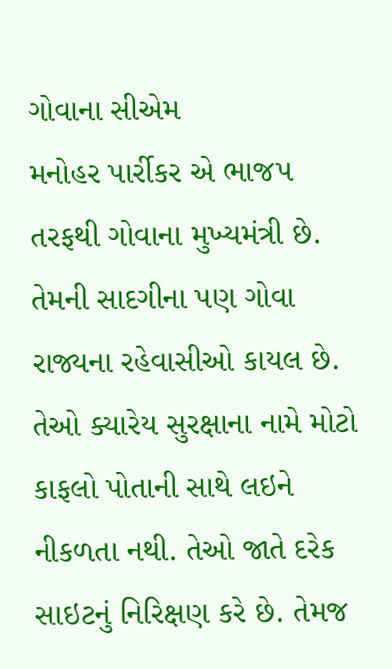ગોવાના સીએમ
મનોહર પાર્રીકર એ ભાજપ તરફથી ગોવાના મુખ્યમંત્રી છે. તેમની સાદગીના પણ ગોવા રાજ્યના રહેવાસીઓ કાયલ છે. તેઓ ક્યારેય સુરક્ષાના નામે મોટો કાફલો પોતાની સાથે લઇને નીકળતા નથી. તેઓ જાતે દરેક સાઇટનું નિરિક્ષણ કરે છે. તેમજ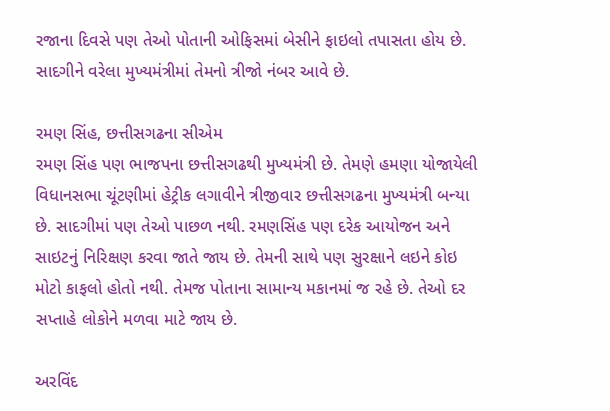રજાના દિવસે પણ તેઓ પોતાની ઓફિસમાં બેસીને ફાઇલો તપાસતા હોય છે. સાદગીને વરેલા મુખ્યમંત્રીમાં તેમનો ત્રીજો નંબર આવે છે.

રમણ સિંહ, છત્તીસગઢના સીએમ
રમણ સિંહ પણ ભાજપના છત્તીસગઢથી મુખ્યમંત્રી છે. તેમણે હમણા યોજાયેલી વિધાનસભા ચૂંટણીમાં હેટ્રીક લગાવીને ત્રીજીવાર છત્તીસગઢના મુખ્યમંત્રી બન્યા છે. સાદગીમાં પણ તેઓ પાછળ નથી. રમણસિંહ પણ દરેક આયોજન અને સાઇટનું નિરિક્ષણ કરવા જાતે જાય છે. તેમની સાથે પણ સુરક્ષાને લઇને કોઇ મોટો કાફલો હોતો નથી. તેમજ પોતાના સામાન્ય મકાનમાં જ રહે છે. તેઓ દર સપ્તાહે લોકોને મળવા માટે જાય છે.

અરવિંદ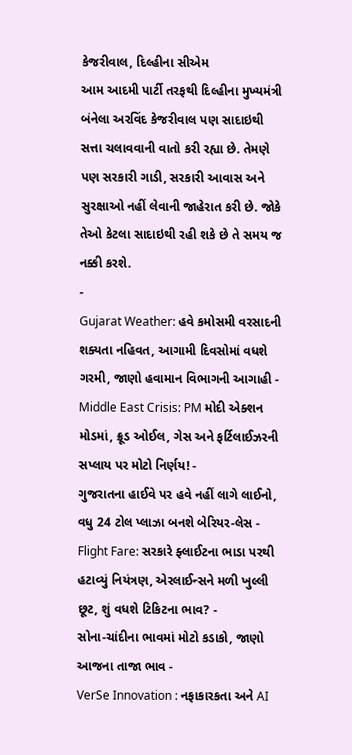કેજરીવાલ, દિલ્હીના સીએમ
આમ આદમી પાર્ટી તરફથી દિલ્હીના મુખ્યમંત્રી બંનેલા અરવિંદ કેજરીવાલ પણ સાદાઇથી સત્તા ચલાવવાની વાતો કરી રહ્યા છે. તેમણે પણ સરકારી ગાડી, સરકારી આવાસ અને સુરક્ષાઓ નહીં લેવાની જાહેરાત કરી છે. જોકે તેઓ કેટલા સાદાઇથી રહી શકે છે તે સમય જ નક્કી કરશે.
-
Gujarat Weather: હવે કમોસમી વરસાદની શક્યતા નહિવત, આગામી દિવસોમાં વધશે ગરમી, જાણો હવામાન વિભાગની આગાહી -
Middle East Crisis: PM મોદી એક્શન મોડમાં, ક્રૂડ ઓઈલ, ગેસ અને ફર્ટિલાઈઝરની સપ્લાય પર મોટો નિર્ણય! -
ગુજરાતના હાઈવે પર હવે નહીં લાગે લાઈનો, વધુ 24 ટોલ પ્લાઝા બનશે બેરિયર-લેસ -
Flight Fare: સરકારે ફ્લાઈટના ભાડા પરથી હટાવ્યું નિયંત્રણ, એરલાઈન્સને મળી ખુલ્લી છૂટ, શું વધશે ટિકિટના ભાવ? -
સોના-ચાંદીના ભાવમાં મોટો કડાકો, જાણો આજના તાજા ભાવ -
VerSe Innovation : નફાકારકતા અને AI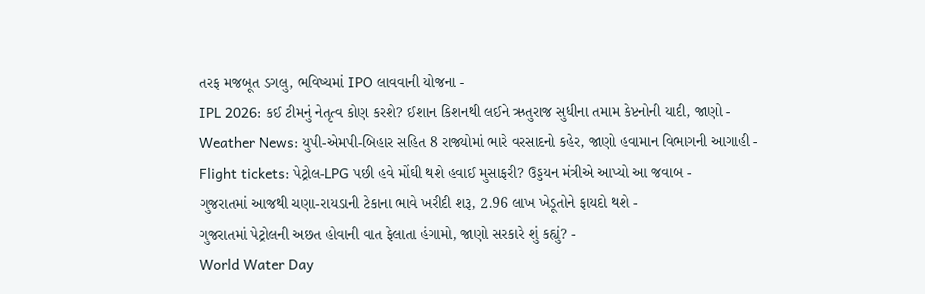તરફ મજબૂત ડગલુ, ભવિષ્યમાં IPO લાવવાની યોજના -
IPL 2026: કઈ ટીમનું નેતૃત્વ કોણ કરશે? ઈશાન કિશનથી લઈને ઋતુરાજ સુધીના તમામ કેપ્ટનોની યાદી, જાણો -
Weather News: યુપી-એમપી-બિહાર સહિત 8 રાજ્યોમાં ભારે વરસાદનો કહેર, જાણો હવામાન વિભાગની આગાહી -
Flight tickets: પેટ્રોલ-LPG પછી હવે મોંઘી થશે હવાઈ મુસાફરી? ઉડ્ડયન મંત્રીએ આપ્યો આ જવાબ -
ગુજરાતમાં આજથી ચણા-રાયડાની ટેકાના ભાવે ખરીદી શરૂ, 2.96 લાખ ખેડૂતોને ફાયદો થશે -
ગુજરાતમાં પેટ્રોલની અછત હોવાની વાત ફેલાતા હંગામો, જાણો સરકારે શું કહ્યું? -
World Water Day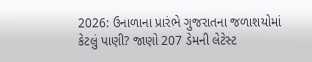2026: ઉનાળાના પ્રારંભે ગુજરાતના જળાશયોમાં કેટલું પાણી? જાણો 207 ડેમની લેટેસ્ટ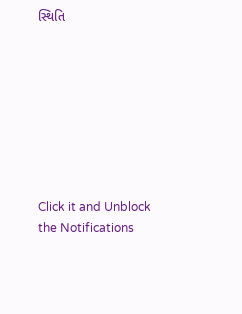સ્થિતિ








Click it and Unblock the Notifications